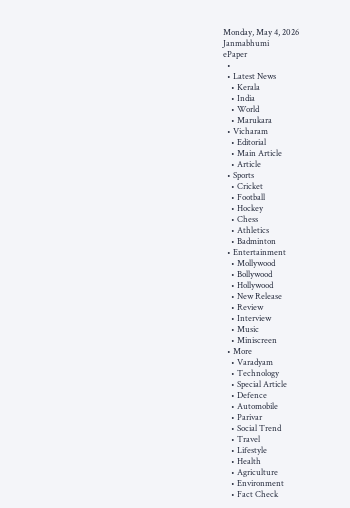Monday, May 4, 2026
Janmabhumi
ePaper
  •
  • Latest News
    • Kerala
    • India
    • World
    • Marukara
  • Vicharam
    • Editorial
    • Main Article
    • Article
  • Sports
    • Cricket
    • Football
    • Hockey
    • Chess
    • Athletics
    • Badminton
  • Entertainment
    • Mollywood
    • Bollywood
    • Hollywood
    • New Release
    • Review
    • Interview
    • Music
    • Miniscreen
  • More
    • Varadyam
    • Technology
    • Special Article
    • Defence
    • Automobile
    • Parivar
    • Social Trend
    • Travel
    • Lifestyle
    • Health
    • Agriculture
    • Environment
    • Fact Check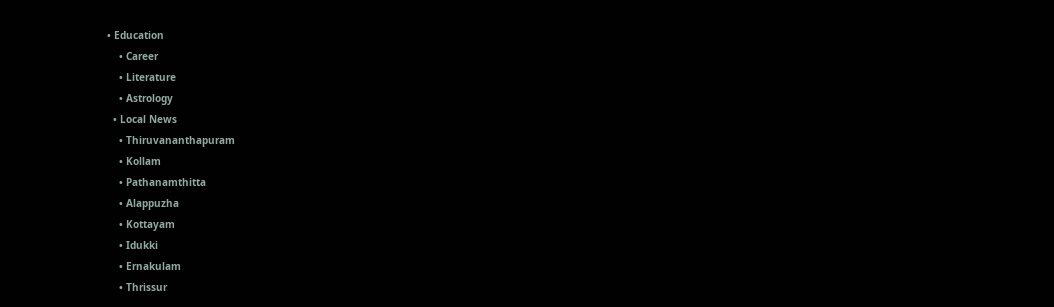• Education
    • Career
    • Literature
    • Astrology
  • Local News
    • Thiruvananthapuram
    • Kollam
    • Pathanamthitta
    • Alappuzha
    • Kottayam
    • Idukki
    • Ernakulam
    • Thrissur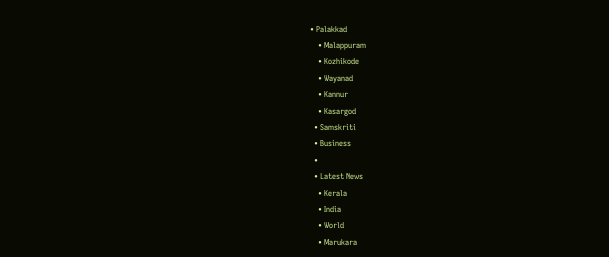• Palakkad
    • Malappuram
    • Kozhikode
    • Wayanad
    • Kannur
    • Kasargod
  • Samskriti
  • Business
  •
  • Latest News
    • Kerala
    • India
    • World
    • Marukara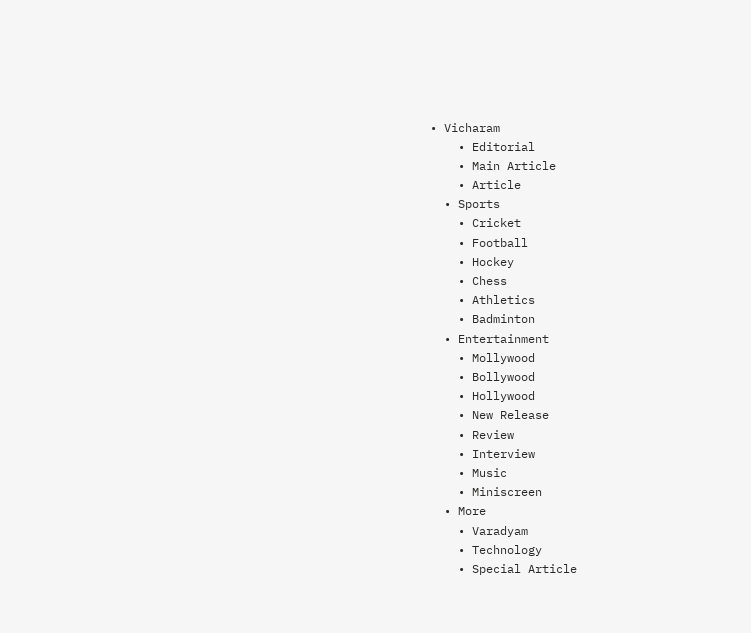• Vicharam
    • Editorial
    • Main Article
    • Article
  • Sports
    • Cricket
    • Football
    • Hockey
    • Chess
    • Athletics
    • Badminton
  • Entertainment
    • Mollywood
    • Bollywood
    • Hollywood
    • New Release
    • Review
    • Interview
    • Music
    • Miniscreen
  • More
    • Varadyam
    • Technology
    • Special Article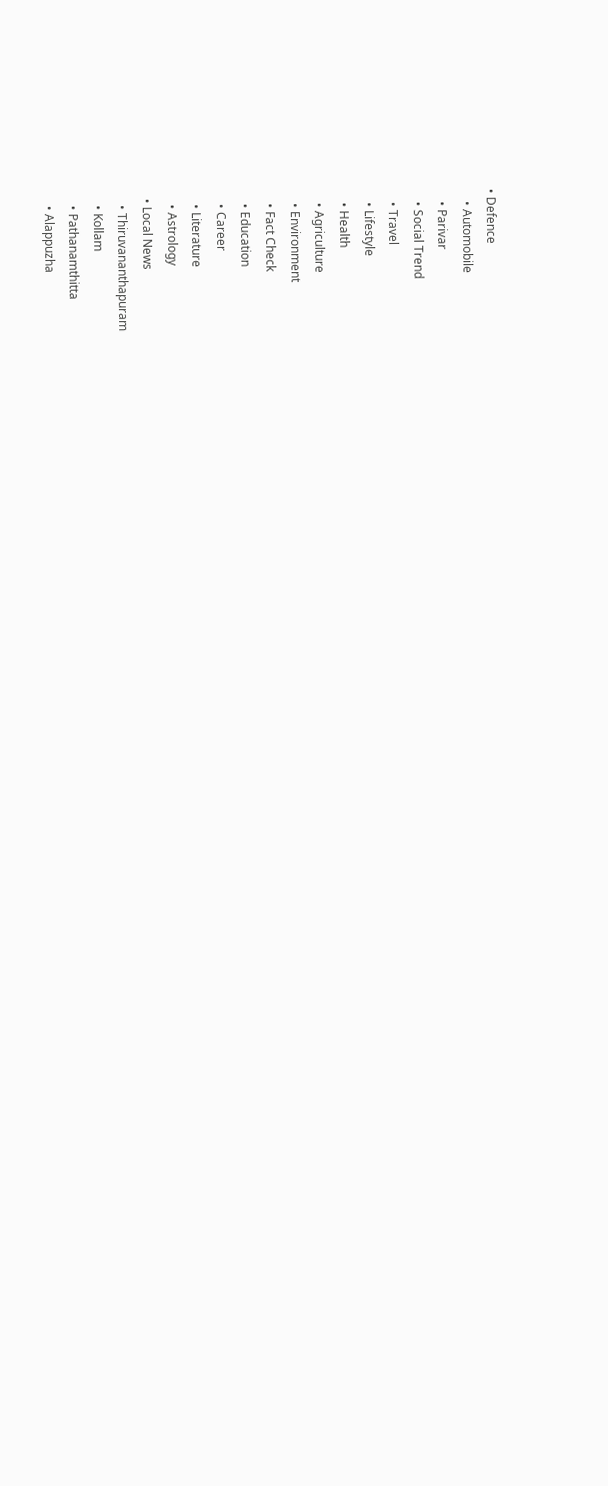• Defence
    • Automobile
    • Parivar
    • Social Trend
    • Travel
    • Lifestyle
    • Health
    • Agriculture
    • Environment
    • Fact Check
    • Education
    • Career
    • Literature
    • Astrology
  • Local News
    • Thiruvananthapuram
    • Kollam
    • Pathanamthitta
    • Alappuzha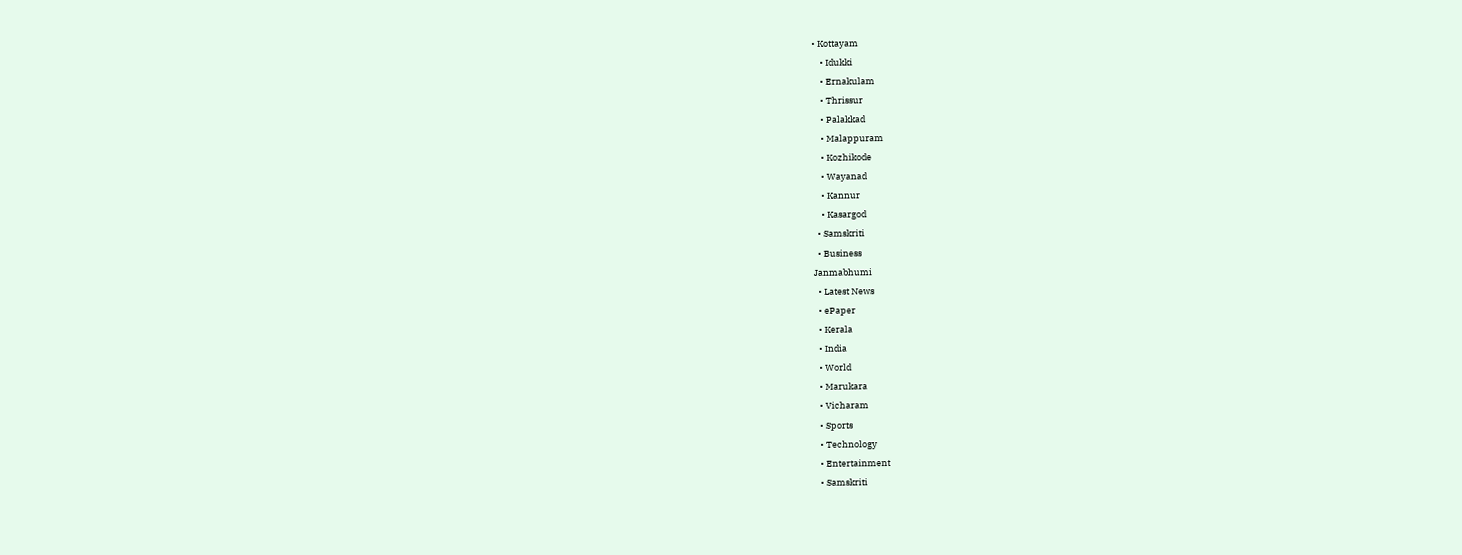• Kottayam
    • Idukki
    • Ernakulam
    • Thrissur
    • Palakkad
    • Malappuram
    • Kozhikode
    • Wayanad
    • Kannur
    • Kasargod
  • Samskriti
  • Business
Janmabhumi
  • Latest News
  • ePaper
  • Kerala
  • India
  • World
  • Marukara
  • Vicharam
  • Sports
  • Technology
  • Entertainment
  • Samskriti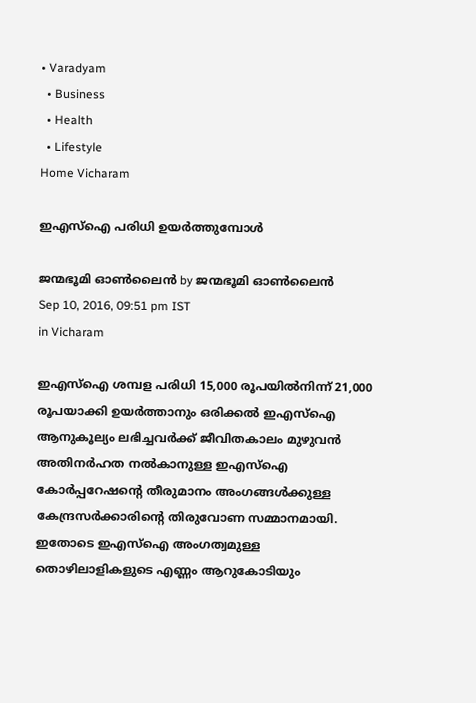• Varadyam
  • Business
  • Health
  • Lifestyle
Home Vicharam

ഇഎസ്‌ഐ പരിധി ഉയര്‍ത്തുമ്പോള്‍

ജന്മഭൂമി ഓണ്‍ലൈന്‍ by ജന്മഭൂമി ഓണ്‍ലൈന്‍
Sep 10, 2016, 09:51 pm IST
in Vicharam

ഇഎസ്‌ഐ ശമ്പള പരിധി 15,000 രൂപയില്‍നിന്ന് 21,000 രൂപയാക്കി ഉയര്‍ത്താനും ഒരിക്കല്‍ ഇഎസ്‌ഐ ആനുകൂല്യം ലഭിച്ചവര്‍ക്ക് ജീവിതകാലം മുഴുവന്‍ അതിനര്‍ഹത നല്‍കാനുള്ള ഇഎസ്‌ഐ കോര്‍പ്പറേഷന്റെ തീരുമാനം അംഗങ്ങള്‍ക്കുള്ള കേന്ദ്രസര്‍ക്കാരിന്റെ തിരുവോണ സമ്മാനമായി. ഇതോടെ ഇഎസ്‌ഐ അംഗത്വമുള്ള തൊഴിലാളികളുടെ എണ്ണം ആറുകോടിയും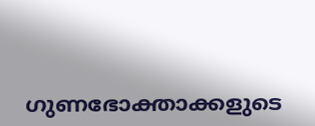ഗുണഭോക്താക്കളുടെ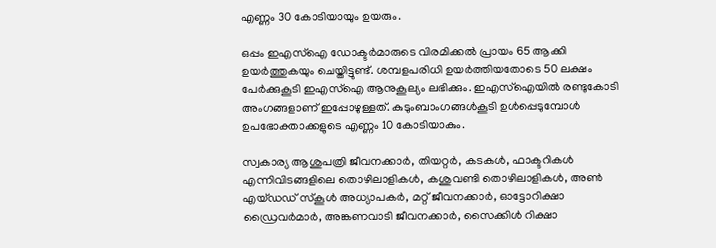എണ്ണം 30 കോടിയായും ഉയരും.

ഒപ്പം ഇഎസ്‌ഐ ഡോക്ടര്‍മാരുടെ വിരമിക്കല്‍ പ്രായം 65 ആക്കി ഉയര്‍ത്തുകയും ചെയ്തിട്ടുണ്ട്. ശമ്പളപരിധി ഉയര്‍ത്തിയതോടെ 50 ലക്ഷം പേര്‍ക്കുകൂടി ഇഎസ്‌ഐ ആനുകൂല്യം ലഭിക്കും. ഇഎസ്‌ഐയില്‍ രണ്ടുകോടി അംഗങ്ങളാണ് ഇപ്പോഴുള്ളത്. കുടുംബാംഗങ്ങള്‍കൂടി ഉള്‍പ്പെടുമ്പോള്‍ ഉപഭോക്താക്കളുടെ എണ്ണം 10 കോടിയാകും.

സ്വകാര്യ ആശുപത്രി ജീവനക്കാര്‍, തിയറ്റര്‍, കടകള്‍, ഫാക്ടറികള്‍ എന്നിവിടങ്ങളിലെ തൊഴിലാളികള്‍, കശുവണ്ടി തൊഴിലാളികള്‍, അണ്‍ എയ്ഡഡ് സ്‌കൂള്‍ അധ്യാപകര്‍, മറ്റ് ജീവനക്കാര്‍, ഓട്ടോറിക്ഷാ ഡ്രൈവര്‍മാര്‍, അങ്കണവാടി ജീവനക്കാര്‍, സൈക്കിള്‍ റിക്ഷാ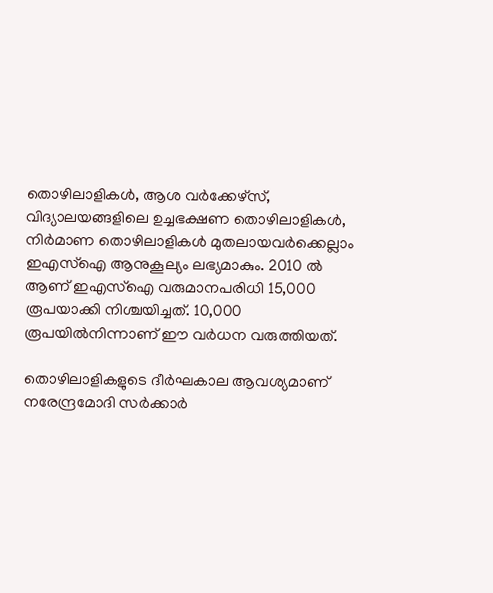തൊഴിലാളികള്‍, ആശ വര്‍ക്കേഴ്‌സ്, വിദ്യാലയങ്ങളിലെ ഉച്ചഭക്ഷണ തൊഴിലാളികള്‍, നിര്‍മാണ തൊഴിലാളികള്‍ മുതലായവര്‍ക്കെല്ലാം ഇഎസ്‌ഐ ആനുകൂല്യം ലഭ്യമാകും. 2010 ല്‍ ആണ് ഇഎസ്‌ഐ വരുമാനപരിധി 15,000 രൂപയാക്കി നിശ്ചയിച്ചത്. 10,000 രൂപയില്‍നിന്നാണ് ഈ വര്‍ധന വരുത്തിയത്.

തൊഴിലാളികളുടെ ദീര്‍ഘകാല ആവശ്യമാണ് നരേന്ദ്രമോദി സര്‍ക്കാര്‍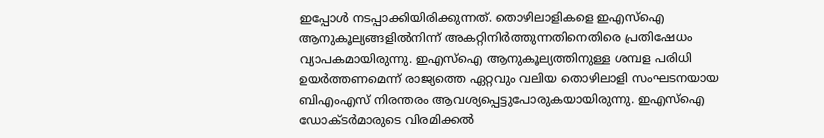ഇപ്പോള്‍ നടപ്പാക്കിയിരിക്കുന്നത്. തൊഴിലാളികളെ ഇഎസ്‌ഐ ആനുകൂല്യങ്ങളില്‍നിന്ന് അകറ്റിനിര്‍ത്തുന്നതിനെതിരെ പ്രതിഷേധം വ്യാപകമായിരുന്നു. ഇഎസ്‌ഐ ആനുകൂല്യത്തിനുള്ള ശമ്പള പരിധി ഉയര്‍ത്തണമെന്ന് രാജ്യത്തെ ഏറ്റവും വലിയ തൊഴിലാളി സംഘടനയായ ബിഎംഎസ് നിരന്തരം ആവശ്യപ്പെട്ടുപോരുകയായിരുന്നു. ഇഎസ്‌ഐ ഡോക്ടര്‍മാരുടെ വിരമിക്കല്‍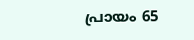പ്രായം 65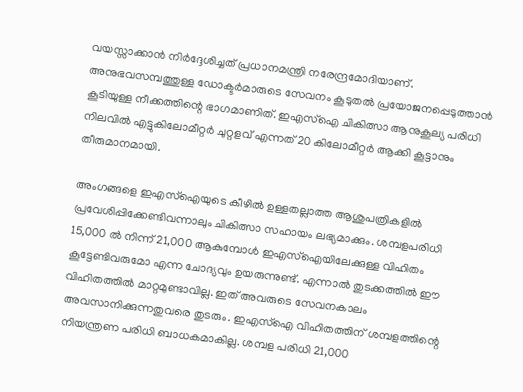വയസ്സാക്കാന്‍ നിര്‍ദ്ദേശിച്ചത് പ്രധാനമന്ത്രി നരേന്ദ്രമോദിയാണ്. അനുഭവസമ്പത്തുള്ള ഡോക്ടര്‍മാരുടെ സേവനം കൂടുതല്‍ പ്രയോജനപ്പെടുത്താന്‍ കൂടിയുള്ള നീക്കത്തിന്റെ ഭാഗമാണിത്. ഇഎസ്‌ഐ ചികിത്സാ ആനുകൂല്യ പരിധി നിലവില്‍ എട്ടുകിലോമീറ്റര്‍ ചുറ്റളവ് എന്നത് 20 കിലോമീറ്റര്‍ ആക്കി കൂട്ടാനും തീരുമാനമായി.

അംഗങ്ങളെ ഇഎസ്‌ഐയുടെ കീഴില്‍ ഉള്ളതല്ലാത്ത ആശുപത്രികളില്‍ പ്രവേശിപ്പിക്കേണ്ടിവന്നാലും ചികിത്സാ സഹായം ലഭ്യമാക്കും. ശമ്പളപരിധി 15,000 ല്‍ നിന്ന് 21,000 ആകുമ്പോള്‍ ഇഎസ്‌ഐയിലേക്കുള്ള വിഹിതം കൂട്ടേണ്ടിവരുമോ എന്ന ചോദ്യവും ഉയരുന്നുണ്ട്. എന്നാല്‍ തുടക്കത്തില്‍ ഈ വിഹിതത്തില്‍ മാറ്റമുണ്ടാവില്ല. ഇത് അവരുടെ സേവനകാലം അവസാനിക്കുന്നതുവരെ തുടരും. ഇഎസ്‌ഐ വിഹിതത്തിന് ശമ്പളത്തിന്റെ നിയന്ത്രണ പരിധി ബാധകമാകില്ല. ശമ്പള പരിധി 21,000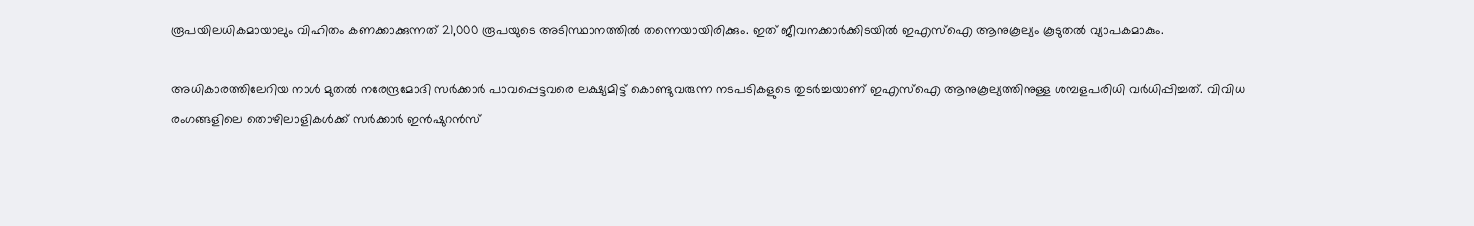രൂപയിലധികമായാലും വിഹിതം കണക്കാക്കുന്നത് 21,000 രൂപയുടെ അടിസ്ഥാനത്തില്‍ തന്നെയായിരിക്കും. ഇത് ജീവനക്കാര്‍ക്കിടയില്‍ ഇഎസ്‌ഐ ആനുകൂല്യം കൂടുതല്‍ വ്യാപകമാകും.

അധികാരത്തിലേറിയ നാള്‍ മുതല്‍ നരേന്ദ്രമോദി സര്‍ക്കാര്‍ പാവപ്പെട്ടവരെ ലക്ഷ്യമിട്ട് കൊണ്ടുവരുന്ന നടപടികളുടെ തുടര്‍ച്ചയാണ് ഇഎസ്‌ഐ ആനുകൂല്യത്തിനുള്ള ശമ്പളപരിധി വര്‍ധിപ്പിച്ചത്. വിവിധ രംഗങ്ങളിലെ തൊഴിലാളികള്‍ക്ക് സര്‍ക്കാര്‍ ഇന്‍ഷുറന്‍സ്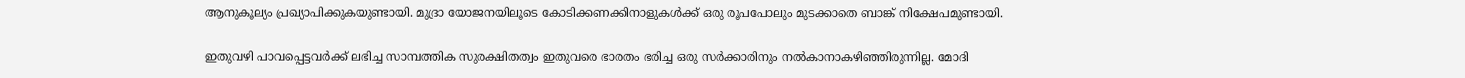ആനുകൂല്യം പ്രഖ്യാപിക്കുകയുണ്ടായി. മുദ്രാ യോജനയിലൂടെ കോടിക്കണക്കിനാളുകള്‍ക്ക് ഒരു രൂപപോലും മുടക്കാതെ ബാങ്ക് നിക്ഷേപമുണ്ടായി.

ഇതുവഴി പാവപ്പെട്ടവര്‍ക്ക് ലഭിച്ച സാമ്പത്തിക സുരക്ഷിതത്വം ഇതുവരെ ഭാരതം ഭരിച്ച ഒരു സര്‍ക്കാരിനും നല്‍കാനാകഴിഞ്ഞിരുന്നില്ല. മോദി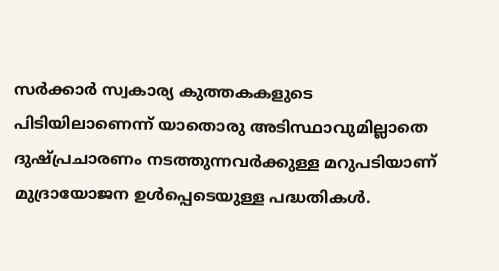സര്‍ക്കാര്‍ സ്വകാര്യ കുത്തകകളുടെ പിടിയിലാണെന്ന് യാതൊരു അടിസ്ഥാവുമില്ലാതെ ദുഷ്പ്രചാരണം നടത്തുന്നവര്‍ക്കുള്ള മറുപടിയാണ് മുദ്രായോജന ഉള്‍പ്പെടെയുള്ള പദ്ധതികള്‍.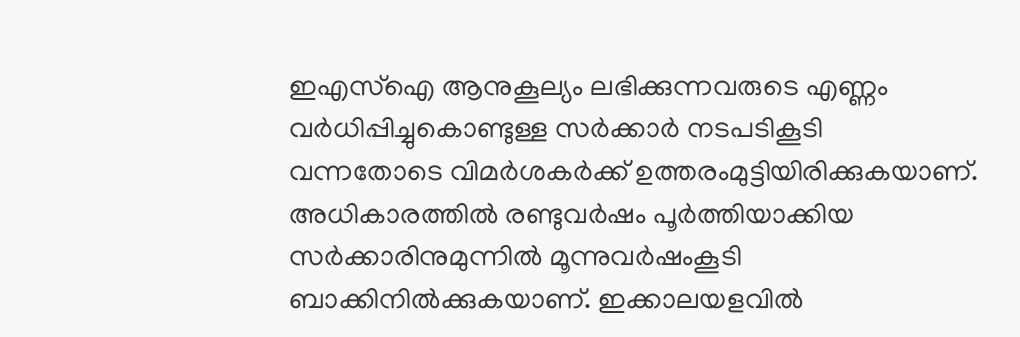ഇഎസ്‌ഐ ആനുകൂല്യം ലഭിക്കുന്നവരുടെ എണ്ണം വര്‍ധിപ്പിച്ചുകൊണ്ടുള്ള സര്‍ക്കാര്‍ നടപടികൂടി വന്നതോടെ വിമര്‍ശകര്‍ക്ക് ഉത്തരംമുട്ടിയിരിക്കുകയാണ്. അധികാരത്തില്‍ രണ്ടുവര്‍ഷം പൂര്‍ത്തിയാക്കിയ സര്‍ക്കാരിനുമുന്നില്‍ മൂന്നുവര്‍ഷംകൂടി ബാക്കിനില്‍ക്കുകയാണ്. ഇക്കാലയളവില്‍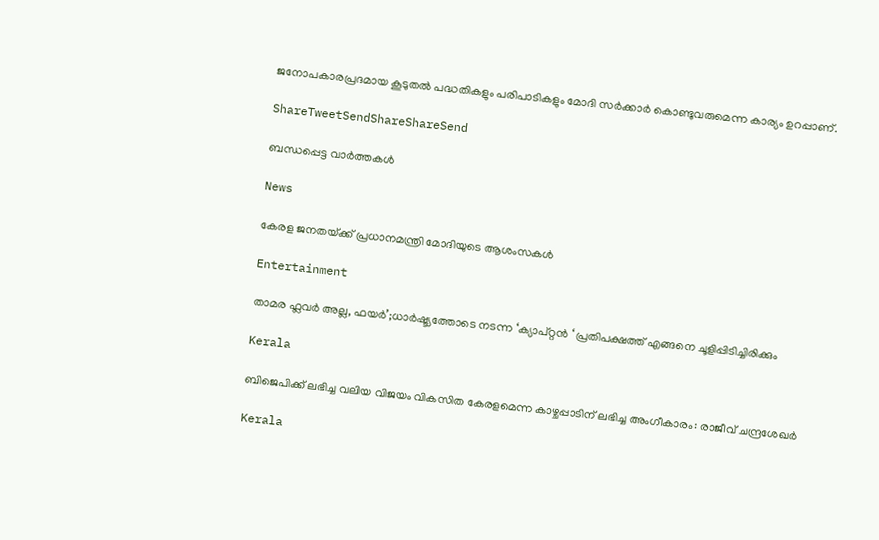ജനോപകാരപ്രദമായ കൂടുതല്‍ പദ്ധതികളും പരിപാടികളും മോദി സര്‍ക്കാര്‍ കൊണ്ടുവരുമെന്ന കാര്യം ഉറപ്പാണ്.

ShareTweetSendShareShareSend

ബന്ധപ്പെട്ട വാര്‍ത്തകള്‍

News

കേരള ജനതയ്‌ക്ക് പ്രധാനമന്ത്രി മോദിയുടെ ആശംസകൾ

Entertainment

താമര ഫ്ലവർ അല്ല, ഫയര്‍’;ധാര്‍ഷ്ട്യത്തോടെ നടന്ന ‘ക്യാപ്റ്റന്‍ ‘ പ്രതിപക്ഷത്ത് എങ്ങനെ ചൂളിപ്പിടിച്ചിരിക്കും

Kerala

ബിജെപിക്ക് ലഭിച്ച വലിയ വിജയം വികസിത കേരളമെന്ന കാഴ്ചപ്പാടിന് ലഭിച്ച അംഗീകാരം: രാജീവ് ചന്ദ്രശേഖർ

Kerala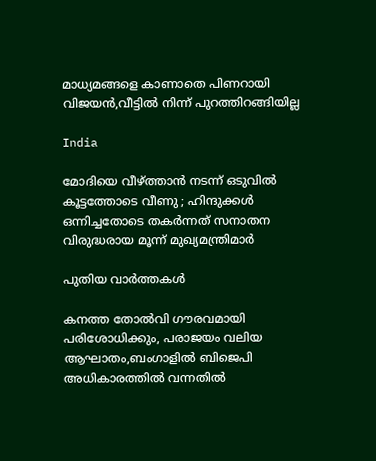മാധ്യമങ്ങളെ കാണാതെ പിണറായി വിജയന്‍,വീട്ടില്‍ നിന്ന് പുറത്തിറങ്ങിയില്ല

India

മോദിയെ വീഴ്‌ത്താൻ നടന്ന് ഒടുവിൽ കൂട്ടത്തോടെ വീണു ; ഹിന്ദുക്കൾ ഒന്നിച്ചതോടെ തകർന്നത് സനാതന വിരുദ്ധരായ മൂന്ന് മുഖ്യമന്ത്രിമാർ

പുതിയ വാര്‍ത്തകള്‍

കനത്ത തോല്‍വി ഗൗരവമായി പരിശോധിക്കും, പരാജയം വലിയ ആഘാതം,ബംഗാളില്‍ ബിജെപി അധികാരത്തില്‍ വന്നതില്‍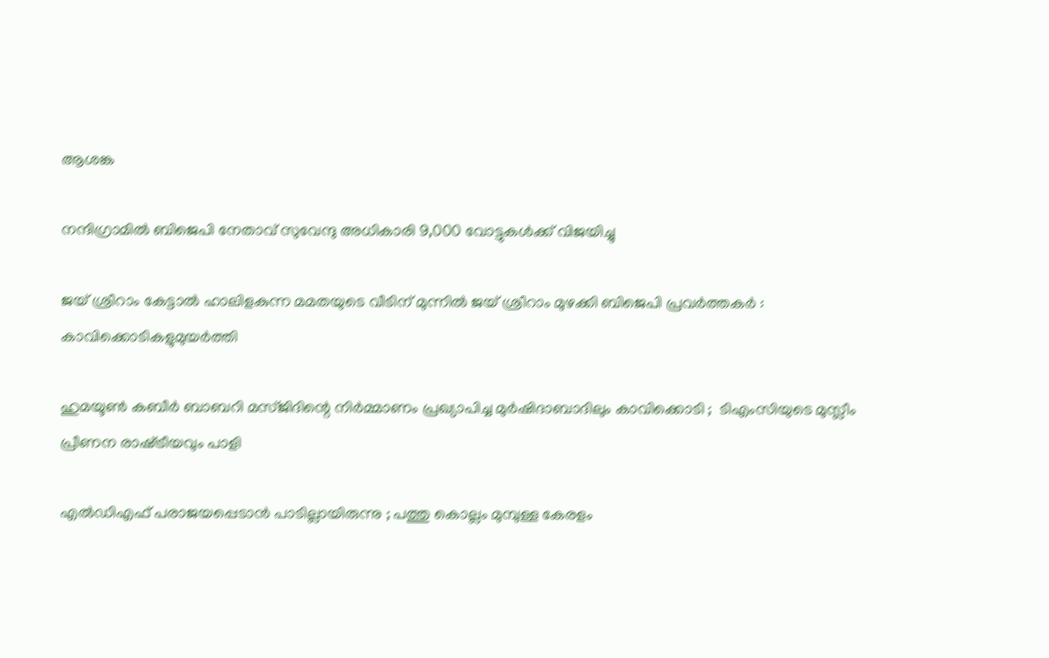ആശങ്ക

നന്ദിഗ്രാമിൽ ബിജെപി നേതാവ് സുവേന്ദു അധികാരി 9,000 വോട്ടുകൾക്ക് വിജയിച്ചു

ജയ് ശ്രീറാം കേട്ടാൽ ഹാലിളകുന്ന മമതയുടെ വീടിന് മുന്നിൽ ജയ് ശ്രീറാം മുഴക്കി ബിജെപി പ്രവർത്തകർ : കാവിക്കൊടികളുമുയർത്തി

ഹുമയൂൺ കബീർ ബാബറി മസ്ജിദിന്റെ നിർമ്മാണം പ്രഖ്യാപിച്ച മുർഷിദാബാദിലും കാവിക്കൊടി ;  ടിഎംസിയുടെ മുസ്ലീം പ്രീണന രാഷ്‌ട്രീയവും പാളി

എൽഡിഎഫ് പരാജയപ്പെടാൻ പാടില്ലായിരുന്നു ; പത്തു കൊല്ലം മുമ്പുള്ള കേരളം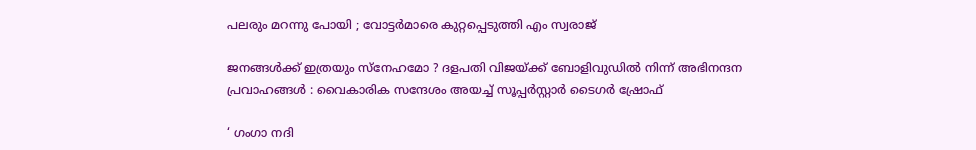പലരും മറന്നു പോയി ; വോട്ടർമാരെ കുറ്റപ്പെടുത്തി എം സ്വരാജ്

ജനങ്ങൾക്ക് ഇത്രയും സ്‌നേഹമോ ? ദളപതി വിജയ്‌ക്ക് ബോളിവുഡിൽ നിന്ന് അഭിനന്ദന പ്രവാഹങ്ങൾ : വൈകാരിക സന്ദേശം അയച്ച് സൂപ്പർസ്റ്റാർ ടൈഗർ ഷ്രോഫ്

‘ ഗംഗാ നദി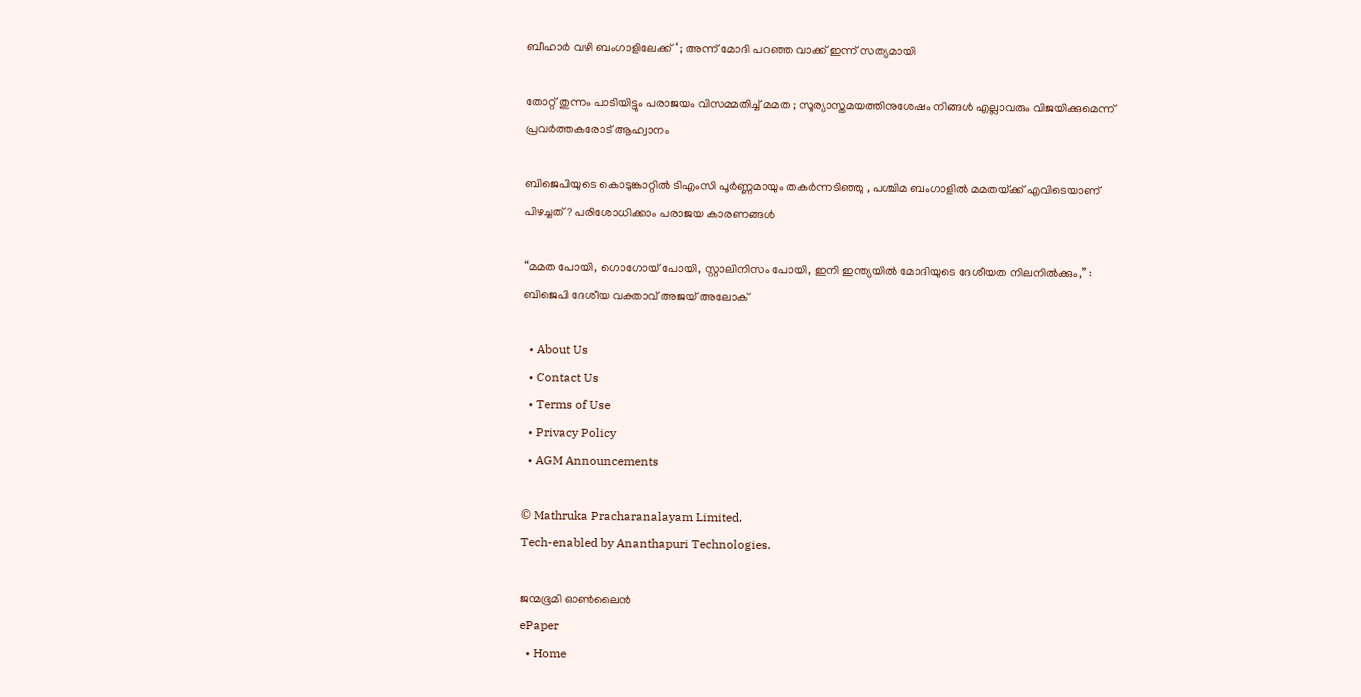ബീഹാർ വഴി ബംഗാളിലേക്ക് ‘ ; അന്ന് മോദി പറഞ്ഞ വാക്ക് ഇന്ന് സത്യമായി

തോറ്റ് തുന്നം പാടിയിട്ടും പരാജയം വിസമ്മതിച്ച് മമത ; സൂര്യാസ്തമയത്തിനുശേഷം നിങ്ങൾ എല്ലാവരും വിജയിക്കുമെന്ന് പ്രവർത്തകരോട് ആഹ്വാനം

ബിജെപിയുടെ കൊടുങ്കാറ്റിൽ ടിഎംസി പൂർണ്ണമായും തകർന്നടിഞ്ഞു , പശ്ചിമ ബംഗാളിൽ മമതയ്‌ക്ക് എവിടെയാണ് പിഴച്ചത് ? പരിശോധിക്കാം പരാജയ കാരണങ്ങൾ

“മമത പോയി, ഗൊഗോയ് പോയി, സ്റ്റാലിനിസം പോയി, ഇനി ഇന്ത്യയിൽ മോദിയുടെ ദേശീയത നിലനിൽക്കും,” : ബിജെപി ദേശീയ വക്താവ് അജയ് അലോക്

  • About Us
  • Contact Us
  • Terms of Use
  • Privacy Policy
  • AGM Announcements

© Mathruka Pracharanalayam Limited.
Tech-enabled by Ananthapuri Technologies.

ജന്മഭൂമി ഓണ്‍ലൈന്‍
ePaper
  • Home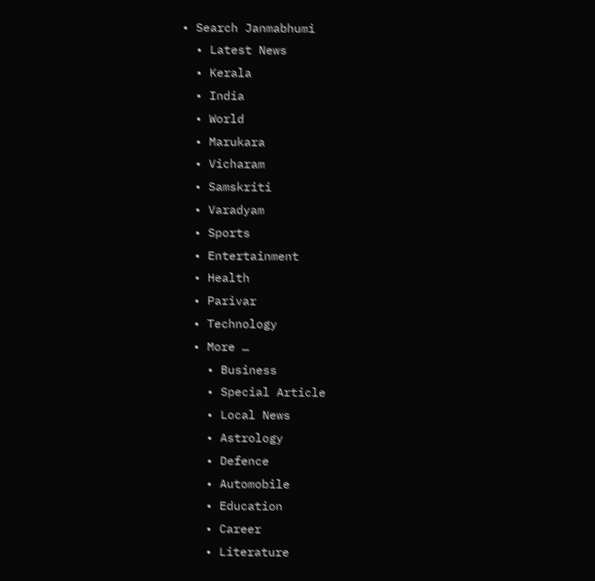• Search Janmabhumi
  • Latest News
  • Kerala
  • India
  • World
  • Marukara
  • Vicharam
  • Samskriti
  • Varadyam
  • Sports
  • Entertainment
  • Health
  • Parivar
  • Technology
  • More …
    • Business
    • Special Article
    • Local News
    • Astrology
    • Defence
    • Automobile
    • Education
    • Career
    • Literature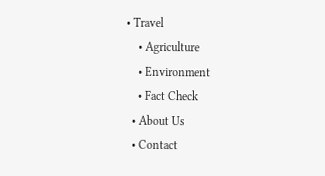• Travel
    • Agriculture
    • Environment
    • Fact Check
  • About Us
  • Contact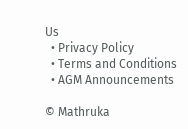Us
  • Privacy Policy
  • Terms and Conditions
  • AGM Announcements

© Mathruka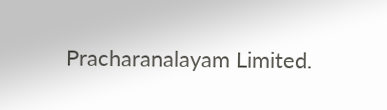Pracharanalayam Limited.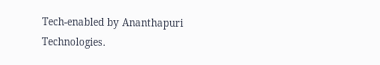Tech-enabled by Ananthapuri Technologies.